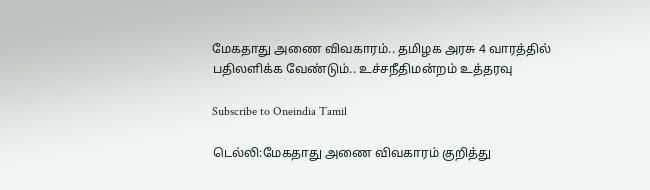மேகதாது அணை விவகாரம்.. தமிழக அரசு 4 வாரத்தில் பதிலளிக்க வேண்டும்.. உச்சநீதிமன்றம் உத்தரவு

Subscribe to Oneindia Tamil

டெல்லி:மேகதாது அணை விவகாரம் குறித்து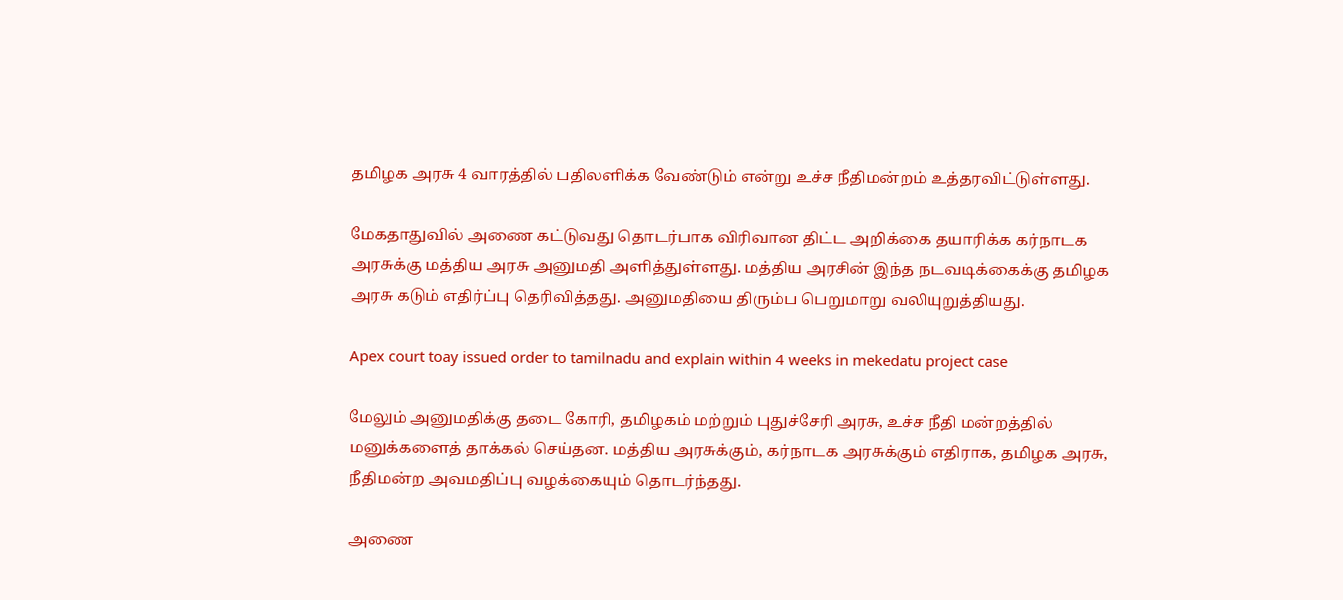தமிழக அரசு 4 வாரத்தில் பதிலளிக்க வேண்டும் என்று உச்ச நீதிமன்றம் உத்தரவிட்டுள்ளது.

மேகதாதுவில் அணை கட்டுவது தொடர்பாக விரிவான திட்ட அறிக்கை தயாரிக்க கர்நாடக அரசுக்கு மத்திய அரசு அனுமதி அளித்துள்ளது. மத்திய அரசின் இந்த நடவடிக்கைக்கு தமிழக அரசு கடும் எதிர்ப்பு தெரிவித்தது. அனுமதியை திரும்ப பெறுமாறு வலியுறுத்தியது.

Apex court toay issued order to tamilnadu and explain within 4 weeks in mekedatu project case

மேலும் அனுமதிக்கு தடை கோரி, தமிழகம் மற்றும் புதுச்சேரி அரசு, உச்ச நீதி மன்றத்தில் மனுக்களைத் தாக்கல் செய்தன. மத்திய அரசுக்கும், கர்நாடக அரசுக்கும் எதிராக, தமிழக அரசு, நீதிமன்ற அவமதிப்பு வழக்கையும் தொடர்ந்தது.

அணை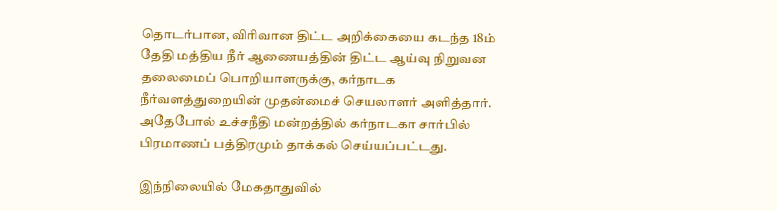தொடர்பான, விரிவான திட்ட அறிக்கையை கடந்த 18ம் தேதி மத்திய நீர் ஆணையத்தின் திட்ட ஆய்வு நிறுவன தலைமைப் பொறியாளருக்கு, கர்நாடக நீர்வளத்துறையின் முதன்மைச் செயலாளர் அளித்தார். அதேபோல் உச்சநீதி மன்றத்தில் கர்நாடகா சார்பில் பிரமாணப் பத்திரமும் தாக்கல் செய்யப்பட்டது.

இந்நிலையில் மேகதாதுவில்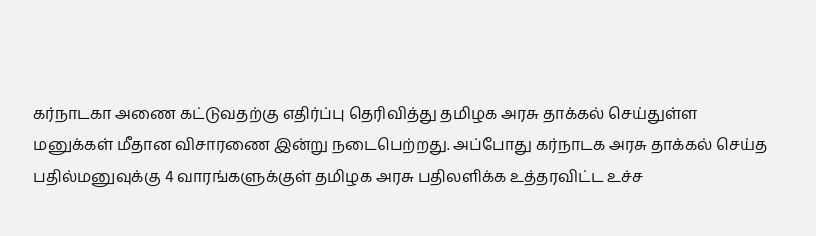கர்நாடகா அணை கட்டுவதற்கு எதிர்ப்பு தெரிவித்து தமிழக அரசு தாக்கல் செய்துள்ள மனுக்கள் மீதான விசாரணை இன்று நடைபெற்றது. அப்போது கர்நாடக அரசு தாக்கல் செய்த பதில்மனுவுக்கு 4 வாரங்களுக்குள் தமிழக அரசு பதிலளிக்க உத்தரவிட்ட உச்ச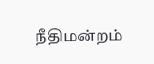நீதிமன்றம்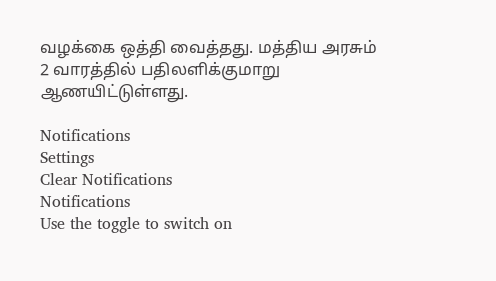வழக்கை ஒத்தி வைத்தது. மத்திய அரசும் 2 வாரத்தில் பதிலளிக்குமாறு ஆணயிட்டுள்ளது.

Notifications
Settings
Clear Notifications
Notifications
Use the toggle to switch on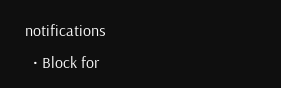notifications
  • Block for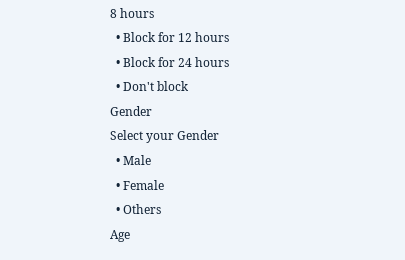8 hours
  • Block for 12 hours
  • Block for 24 hours
  • Don't block
Gender
Select your Gender
  • Male
  • Female
  • Others
Age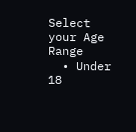Select your Age Range
  • Under 18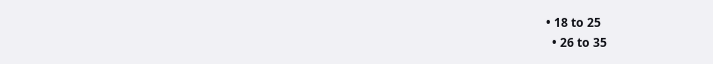• 18 to 25
  • 26 to 35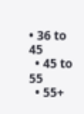• 36 to 45
  • 45 to 55
  • 55+